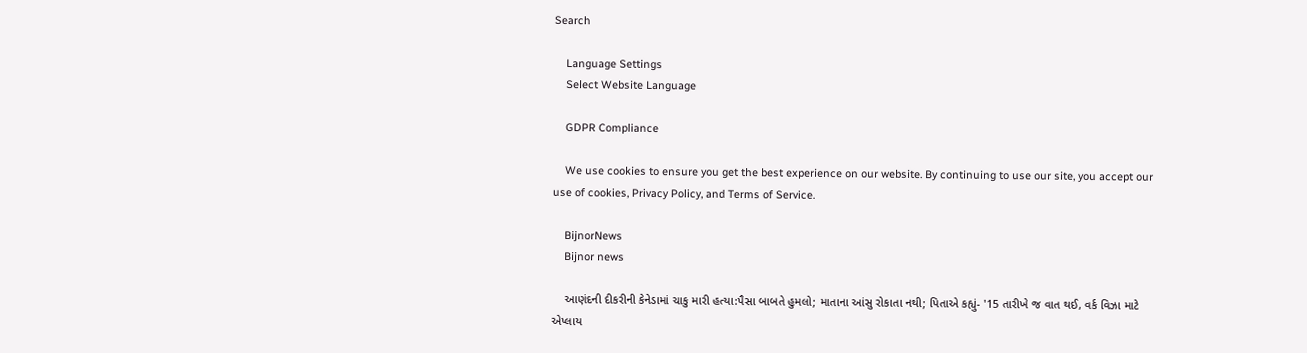Search

    Language Settings
    Select Website Language

    GDPR Compliance

    We use cookies to ensure you get the best experience on our website. By continuing to use our site, you accept our use of cookies, Privacy Policy, and Terms of Service.

    BijnorNews
    Bijnor news

    આણંદની દીકરીની કેનેડામાં ચાકુ મારી હત્યા:પૈસા બાબતે હુમલો; માતાના આંસુ રોકાતા નથી; પિતાએ કહ્યું- '15 તારીખે જ વાત થઈ, વર્ક વિઝા માટે એપ્લાય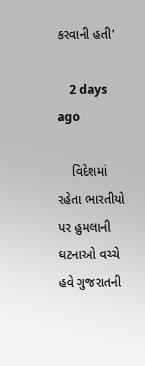કરવાની હતી'

    2 days ago

    વિદેશમાં રહેતા ભારતીયો પર હુમલાની ઘટનાઓ વચ્ચે હવે ગુજરાતની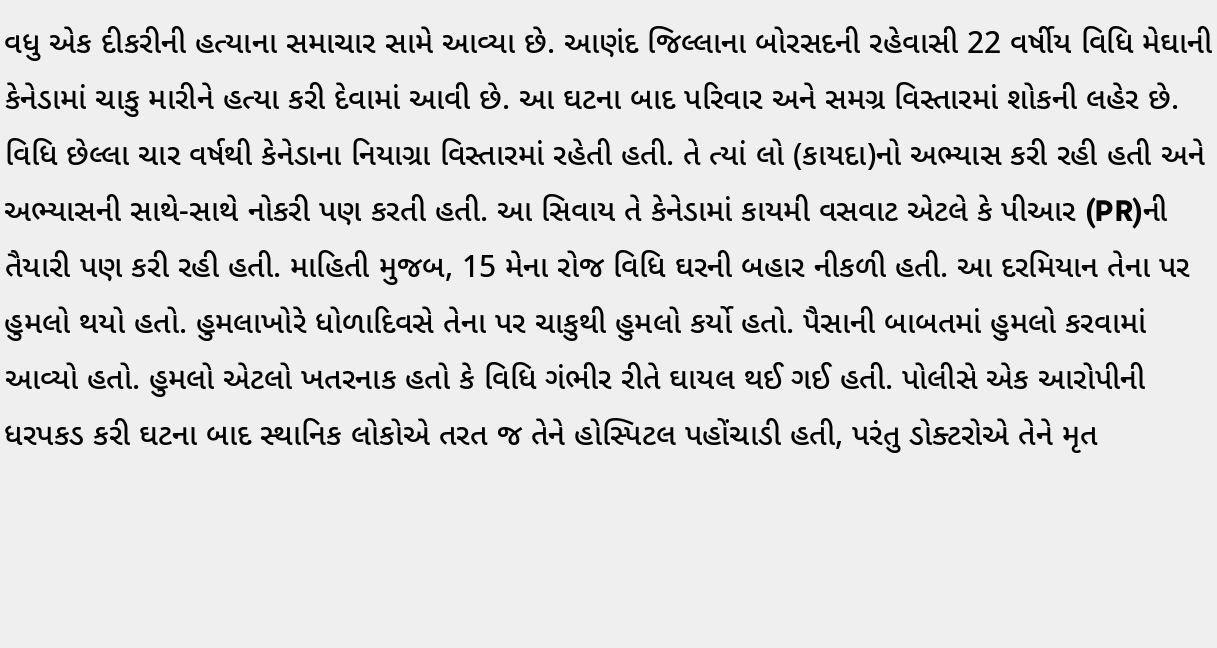વધુ એક દીકરીની હત્યાના સમાચાર સામે આવ્યા છે. આણંદ જિલ્લાના બોરસદની રહેવાસી 22 વર્ષીય વિધિ મેઘાની કેનેડામાં ચાકુ મારીને હત્યા કરી દેવામાં આવી છે. આ ઘટના બાદ પરિવાર અને સમગ્ર વિસ્તારમાં શોકની લહેર છે. વિધિ છેલ્લા ચાર વર્ષથી કેનેડાના નિયાગ્રા વિસ્તારમાં રહેતી હતી. તે ત્યાં લો (કાયદા)નો અભ્યાસ કરી રહી હતી અને અભ્યાસની સાથે-સાથે નોકરી પણ કરતી હતી. આ સિવાય તે કેનેડામાં કાયમી વસવાટ એટલે કે પીઆર (PR)ની તૈયારી પણ કરી રહી હતી. માહિતી મુજબ, 15 મેના રોજ વિધિ ઘરની બહાર નીકળી હતી. આ દરમિયાન તેના પર હુમલો થયો હતો. હુમલાખોરે ધોળાદિવસે તેના પર ચાકુથી હુમલો કર્યો હતો. પૈસાની બાબતમાં હુમલો કરવામાં આવ્યો હતો. હુમલો એટલો ખતરનાક હતો કે વિધિ ગંભીર રીતે ઘાયલ થઈ ગઈ હતી. પોલીસે એક આરોપીની ધરપકડ કરી ઘટના બાદ સ્થાનિક લોકોએ તરત જ તેને હોસ્પિટલ પહોંચાડી હતી, પરંતુ ડોક્ટરોએ તેને મૃત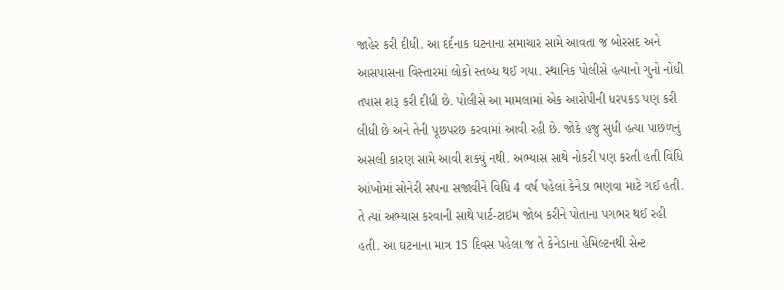જાહેર કરી દીધી. આ દર્દનાક ઘટનાના સમાચાર સામે આવતા જ બોરસદ અને આસપાસના વિસ્તારમાં લોકો સ્તબ્ધ થઈ ગયા. સ્થાનિક પોલીસે હત્યાનો ગુનો નોંધી તપાસ શરૂ કરી દીધી છે. પોલીસે આ મામલામાં એક આરોપીની ધરપકડ પણ કરી લીધી છે અને તેની પૂછપરછ કરવામાં આવી રહી છે. જોકે હજુ સુધી હત્યા પાછળનું અસલી કારણ સામે આવી શક્યું નથી. અભ્યાસ સાથે નોકરી પણ કરતી હતી વિધિ આંખોમાં સોનેરી સપના સજાવીને વિધિ 4 વર્ષ પહેલાં કેનેડા ભણવા માટે ગઈ હતી. તે ત્યાં અભ્યાસ કરવાની સાથે પાર્ટ-ટાઇમ જોબ કરીને પોતાના પગભર થઈ રહી હતી. આ ઘટનાના માત્ર 15 દિવસ પહેલા જ તે કેનેડાના હેમિલ્ટનથી સેન્ટ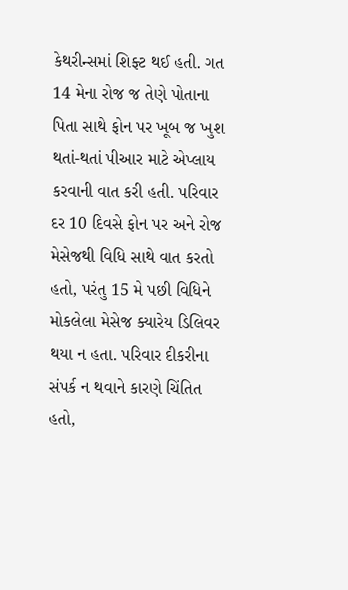કેથરીન્સમાં શિફ્ટ થઈ હતી. ગત 14 મેના રોજ જ તેણે પોતાના પિતા સાથે ફોન પર ખૂબ જ ખુશ થતાં-થતાં પીઆર માટે એપ્લાય કરવાની વાત કરી હતી. પરિવાર દર 10 દિવસે ફોન પર અને રોજ મેસેજથી વિધિ સાથે વાત કરતો હતો, પરંતુ 15 મે પછી વિધિને મોકલેલા મેસેજ ક્યારેય ડિલિવર થયા ન હતા. પરિવાર દીકરીના સંપર્ક ન થવાને કારણે ચિંતિત હતો,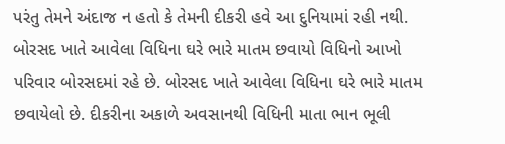પરંતુ તેમને અંદાજ ન હતો કે તેમની દીકરી હવે આ દુનિયામાં રહી નથી. બોરસદ ખાતે આવેલા વિધિના ઘરે ભારે માતમ છવાયો વિધિનો આખો પરિવાર બોરસદમાં રહે છે. બોરસદ ખાતે આવેલા વિધિના ઘરે ભારે માતમ છવાયેલો છે. દીકરીના અકાળે અવસાનથી વિધિની માતા ભાન ભૂલી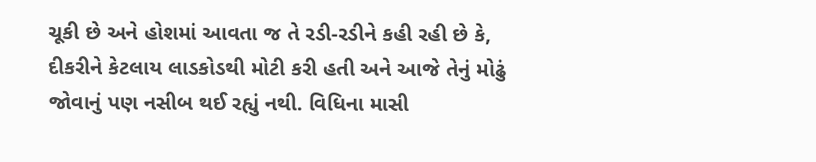ચૂકી છે અને હોશમાં આવતા જ તે રડી-રડીને કહી રહી છે કે, દીકરીને કેટલાય લાડકોડથી મોટી કરી હતી અને આજે તેનું મોઢું જોવાનું પણ નસીબ થઈ રહ્યું નથી. વિધિના માસી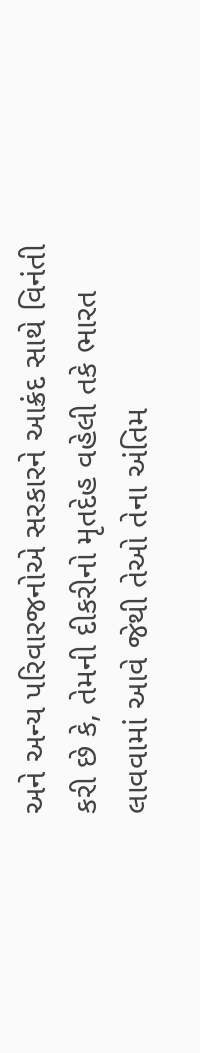અને અન્ય પરિવારજનોએ સરકારને આક્રંદ સાથે વિનંતી કરી છે કે, તેમની દીકરીનો મૃતદેહ વહેલી તકે ભારત લાવવામાં આવે જેથી તેઓ તેના અંતિમ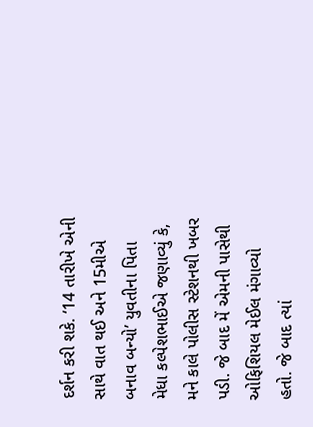દર્શન કરી શકે. ‘14 તારીખે એની સાથે વાત થઈ અને 15મીએ બનાવ બન્યો’ યુવતીના પિતા મેધા કલ્પેશભાઈએ જણાવ્યું કે, મને કાલે પોલીસ સ્ટેશનથી ખબર પડી. જે બાદ મેં એમની પાસેથી ઓફિશિયલ મેઈલ મંગાવ્યો હતો. જે બાદ ત્યાં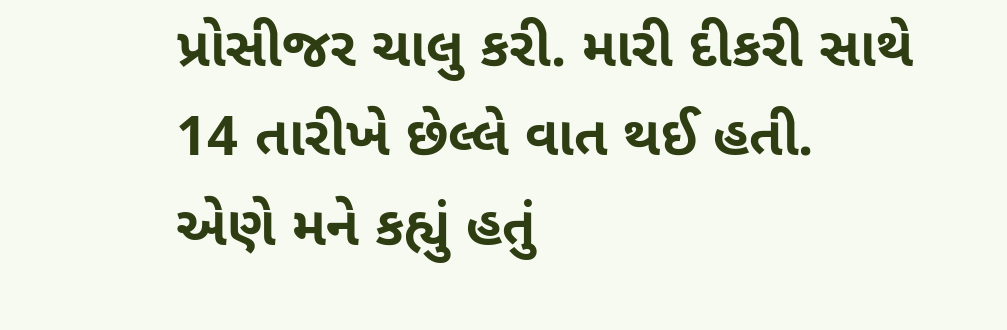પ્રોસીજર ચાલુ કરી. મારી દીકરી સાથે 14 તારીખે છેલ્લે વાત થઈ હતી. એણે મને કહ્યું હતું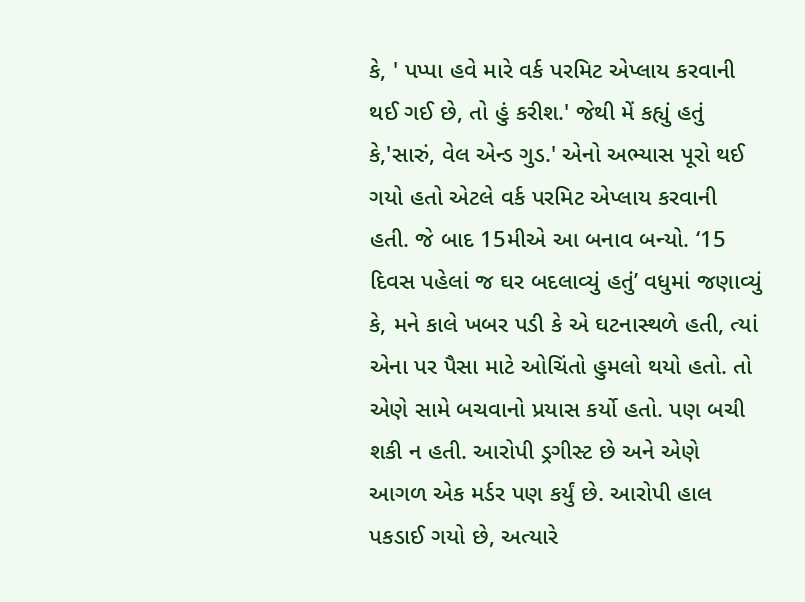કે, ' પપ્પા હવે મારે વર્ક પરમિટ એપ્લાય કરવાની થઈ ગઈ છે, તો હું કરીશ.' જેથી મેં કહ્યું હતું કે,'સારું, વેલ એન્ડ ગુડ.' એનો અભ્યાસ પૂરો થઈ ગયો હતો એટલે વર્ક પરમિટ એપ્લાય કરવાની હતી. જે બાદ 15મીએ આ બનાવ બન્યો. ‘15 દિવસ પહેલાં જ ઘર બદલાવ્યું હતું’ વધુમાં જણાવ્યું કે, મને કાલે ખબર પડી કે એ ઘટનાસ્થળે હતી, ત્યાં એના પર પૈસા માટે ઓચિંતો હુમલો થયો હતો. તો એણે સામે બચવાનો પ્રયાસ કર્યો હતો. પણ બચી શકી ન હતી. આરોપી ડ્રગીસ્ટ છે અને એણે આગળ એક મર્ડર પણ કર્યું છે. આરોપી હાલ પકડાઈ ગયો છે, અત્યારે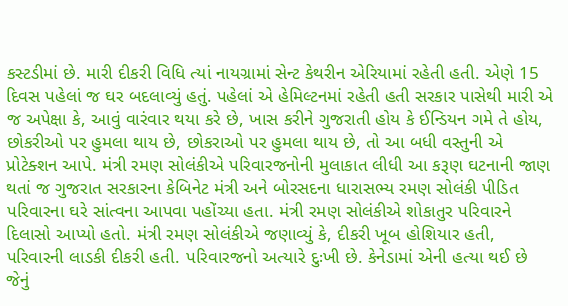કસ્ટડીમાં છે. મારી દીકરી વિધિ ત્યાં નાયગ્રામાં સેન્ટ કેથરીન એરિયામાં રહેતી હતી. એણે 15 દિવસ પહેલાં જ ઘર બદલાવ્યું હતું. પહેલાં એ હેમિલ્ટનમાં રહેતી હતી સરકાર પાસેથી મારી એ જ અપેક્ષા કે, આવું વારંવાર થયા કરે છે, ખાસ કરીને ગુજરાતી હોય કે ઈન્ડિયન ગમે તે હોય, છોકરીઓ પર હુમલા થાય છે, છોકરાઓ પર હુમલા થાય છે, તો આ બધી વસ્તુની એ પ્રોટેક્શન આપે. મંત્રી રમણ સોલંકીએ પરિવારજનોની મુલાકાત લીધી આ કરૂણ ઘટનાની જાણ થતાં જ ગુજરાત સરકારના કેબિનેટ મંત્રી અને બોરસદના ધારાસભ્ય રમણ સોલંકી પીડિત પરિવારના ઘરે સાંત્વના આપવા પહોંચ્યા હતા. મંત્રી રમણ સોલંકીએ શોકાતુર પરિવારને દિલાસો આપ્યો હતો. મંત્રી રમણ સોલંકીએ જણાવ્યું કે, દીકરી ખૂબ હોશિયાર હતી, પરિવારની લાડકી દીકરી હતી. પરિવારજનો અત્યારે દુઃખી છે. કેનેડામાં એની હત્યા થઈ છે જેનું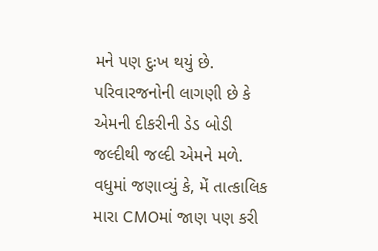મને પણ દુઃખ થયું છે. પરિવારજનોની લાગણી છે કે એમની દીકરીની ડેડ બોડી જલ્દીથી જલ્દી એમને મળે. વધુમાં જણાવ્યું કે, મેં તાત્કાલિક મારા CMOમાં જાણ પણ કરી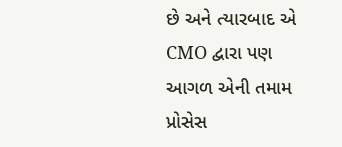છે અને ત્યારબાદ એ CMO દ્વારા પણ આગળ એની તમામ પ્રોસેસ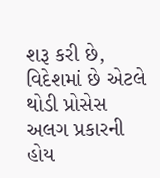શરૂ કરી છે, વિદેશમાં છે એટલે થોડી પ્રોસેસ અલગ પ્રકારની હોય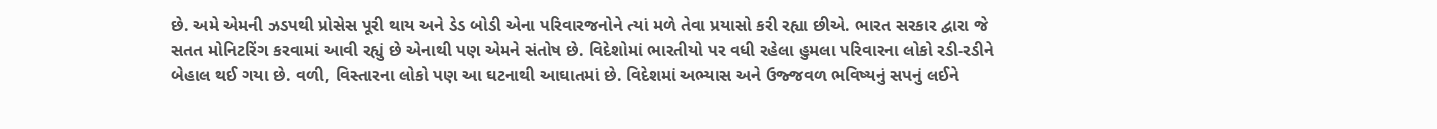છે. અમે એમની ઝડપથી પ્રોસેસ પૂરી થાય અને ડેડ બોડી એના પરિવારજનોને ત્યાં મળે તેવા પ્રયાસો કરી રહ્યા છીએ. ભારત સરકાર દ્વારા જે સતત મોનિટરિંગ કરવામાં આવી રહ્યું છે એનાથી પણ એમને સંતોષ છે. વિદેશોમાં ભારતીયો પર વધી રહેલા હુમલા પરિવારના લોકો રડી-રડીને બેહાલ થઈ ગયા છે. વળી, વિસ્તારના લોકો પણ આ ઘટનાથી આઘાતમાં છે. વિદેશમાં અભ્યાસ અને ઉજ્જવળ ભવિષ્યનું સપનું લઈને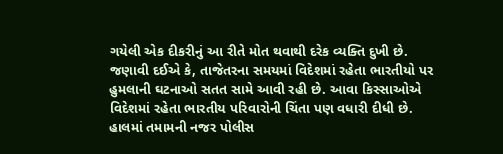ગયેલી એક દીકરીનું આ રીતે મોત થવાથી દરેક વ્યક્તિ દુખી છે. જણાવી દઈએ કે, તાજેતરના સમયમાં વિદેશમાં રહેતા ભારતીયો પર હુમલાની ઘટનાઓ સતત સામે આવી રહી છે. આવા કિસ્સાઓએ વિદેશમાં રહેતા ભારતીય પરિવારોની ચિંતા પણ વધારી દીધી છે. હાલમાં તમામની નજર પોલીસ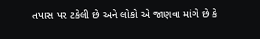તપાસ પર ટકેલી છે અને લોકો એ જાણવા માંગે છે કે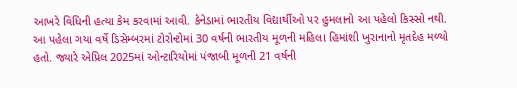આખરે વિધિની હત્યા કેમ કરવામાં આવી. કેનેડામાં ભારતીય વિદ્યાર્થીઓ પર હુમલાનો આ પહેલો કિસ્સો નથી. આ પહેલા ગયા વર્ષે ડિસેમ્બરમાં ટોરોન્ટોમાં 30 વર્ષની ભારતીય મૂળની મહિલા હિમાંશી ખુરાનાનો મૃતદેહ મળ્યો હતો. જ્યારે એપ્રિલ 2025માં ઓન્ટારિયોમાં પંજાબી મૂળની 21 વર્ષની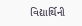વિદ્યાર્થિની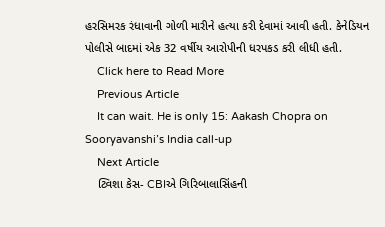હરસિમરક રંધાવાની ગોળી મારીને હત્યા કરી દેવામાં આવી હતી. કેનેડિયન પોલીસે બાદમાં એક 32 વર્ષીય આરોપીની ધરપકડ કરી લીધી હતી.
    Click here to Read More
    Previous Article
    It can wait. He is only 15: Aakash Chopra on Sooryavanshi’s India call-up
    Next Article
    ટ્વિશા કેસ- CBIએ ગિરિબાલાસિંહની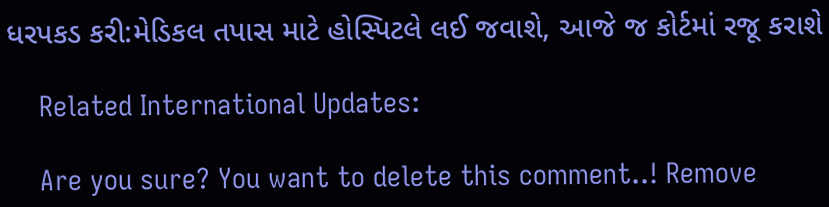ધરપકડ કરી:મેડિકલ તપાસ માટે હોસ્પિટલે લઈ જવાશે, આજે જ કોર્ટમાં રજૂ કરાશે

    Related International Updates:

    Are you sure? You want to delete this comment..! Remove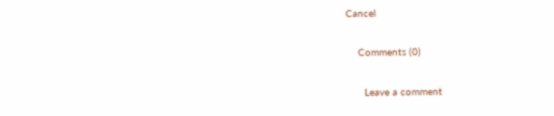Cancel

    Comments (0)

      Leave a comment